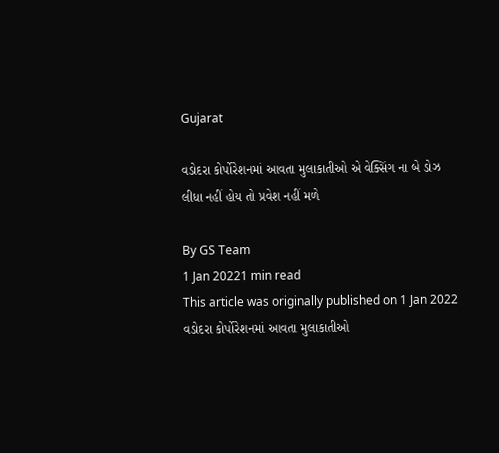Gujarat

વડોદરા કોર્પોરેશનમાં આવતા મુલાકાતીઓ એ વેક્સિંગ ના બે ડોઝ લીધા નહીં હોય તો પ્રવેશ નહીં મળે

By GS Team
1 Jan 20221 min read
This article was originally published on 1 Jan 2022
વડોદરા કોર્પોરેશનમાં આવતા મુલાકાતીઓ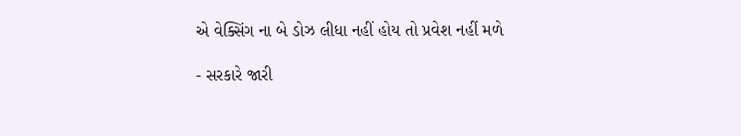એ વેક્સિંગ ના બે ડોઝ લીધા નહીં હોય તો પ્રવેશ નહીં મળે

- સરકારે જારી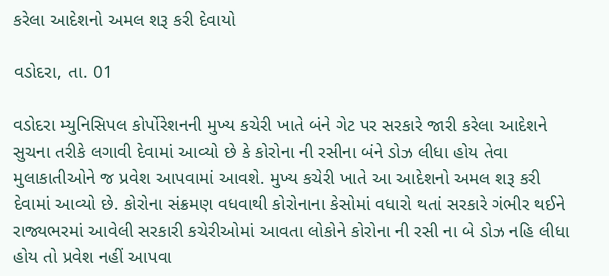કરેલા આદેશનો અમલ શરૂ કરી દેવાયો

વડોદરા, તા. 01

વડોદરા મ્યુનિસિપલ કોર્પોરેશનની મુખ્ય કચેરી ખાતે બંને ગેટ પર સરકારે જારી કરેલા આદેશને સુચના તરીકે લગાવી દેવામાં આવ્યો છે કે કોરોના ની રસીના બંને ડોઝ લીધા હોય તેવા મુલાકાતીઓને જ પ્રવેશ આપવામાં આવશે. મુખ્ય કચેરી ખાતે આ આદેશનો અમલ શરૂ કરી દેવામાં આવ્યો છે. કોરોના સંક્રમણ વધવાથી કોરોનાના કેસોમાં વધારો થતાં સરકારે ગંભીર થઈને રાજ્યભરમાં આવેલી સરકારી કચેરીઓમાં આવતા લોકોને કોરોના ની રસી ના બે ડોઝ નહિ લીધા હોય તો પ્રવેશ નહીં આપવા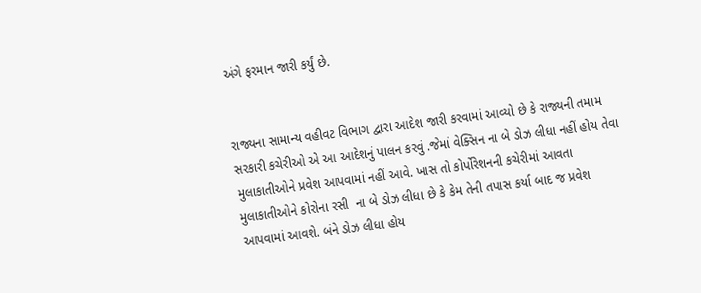અંગે ફરમાન જારી કર્યું છે.


રાજ્યના સામાન્ય વહીવટ વિભાગ દ્વારા આદેશ જારી કરવામાં આવ્યો છે કે રાજ્યની તમામ સરકારી કચેરીઓ એ આ આદેશનું પાલન કરવું .જેમાં વેક્સિન ના બે ડોઝ લીધા નહીં હોય તેવા મુલાકાતીઓને પ્રવેશ આપવામાં નહીં આવે. ખાસ તો કોર્પોરેશનની કચેરીમાં આવતા મુલાકાતીઓને કોરોના રસી  ના બે ડોઝ લીધા છે કે કેમ તેની તપાસ કર્યા બાદ જ પ્રવેશ આપવામાં આવશે. બંને ડોઝ લીધા હોય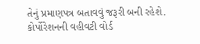તેનું પ્રમાણપત્ર બતાવવું જરૂરી બની રહેશે. કોર્પોરેશનની વહીવટી વોર્ડ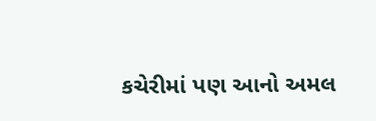કચેરીમાં પણ આનો અમલ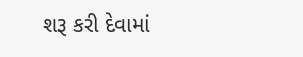શરૂ કરી દેવામાં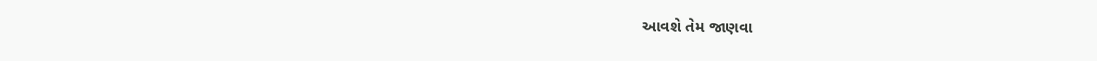આવશે તેમ જાણવા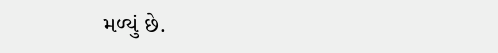મળ્યું છે.